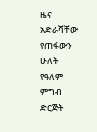ዜና
አድራሻቸው የጠፋውን ሁለት የዓለም ምግብ ድርጅት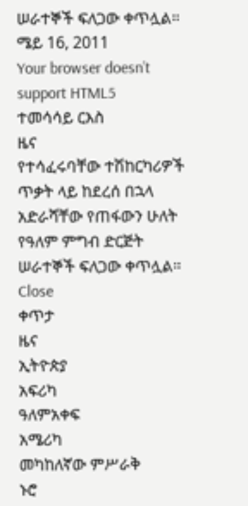ሠራተኞች ፍለጋው ቀጥሏል።
ሜይ 16, 2011
Your browser doesn’t support HTML5
ተመሳሳይ ርእስ
ዜና
የተሳፈሩባቸው ተሽከርካሪዎች ጥቃት ላይ ከደረሰ በኋላ አድራሻቸው የጠፋውን ሁለት የዓለም ምግብ ድርጅት ሠራተኞች ፍለጋው ቀጥሏል።
Close
ቀጥታ
ዜና
ኢትዮጵያ
አፍሪካ
ዓለምአቀፍ
አሜሪካ
መካከለኛው ምሥራቅ
ኑሮ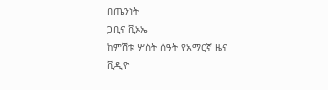በጤንነት
ጋቢና ቪኦኤ
ከምሽቱ ሦስት ሰዓት የአማርኛ ዜና
ቪዲዮ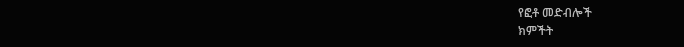የፎቶ መድብሎች
ክምችት